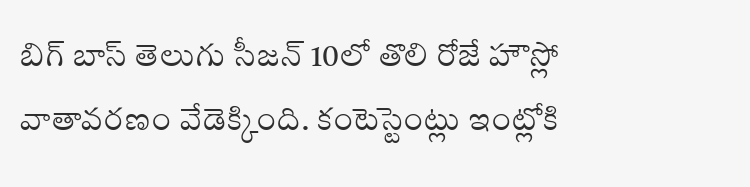బిగ్ బాస్ తెలుగు సీజన్ 10లో తొలి రోజే హౌస్లో వాతావరణం వేడెక్కింది. కంటెస్టెంట్లు ఇంట్లోకి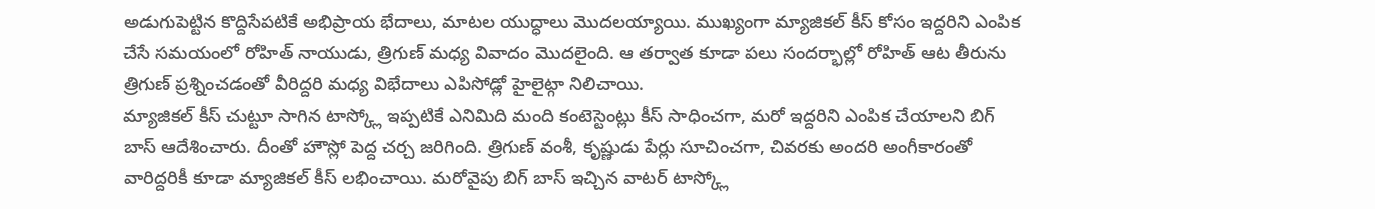అడుగుపెట్టిన కొద్దిసేపటికే అభిప్రాయ భేదాలు, మాటల యుద్ధాలు మొదలయ్యాయి. ముఖ్యంగా మ్యాజికల్ కీస్ కోసం ఇద్దరిని ఎంపిక చేసే సమయంలో రోహిత్ నాయుడు, త్రిగుణ్ మధ్య వివాదం మొదలైంది. ఆ తర్వాత కూడా పలు సందర్భాల్లో రోహిత్ ఆట తీరును త్రిగుణ్ ప్రశ్నించడంతో వీరిద్దరి మధ్య విభేదాలు ఎపిసోడ్లో హైలైట్గా నిలిచాయి.
మ్యాజికల్ కీస్ చుట్టూ సాగిన టాస్క్లో ఇప్పటికే ఎనిమిది మంది కంటెస్టెంట్లు కీస్ సాధించగా, మరో ఇద్దరిని ఎంపిక చేయాలని బిగ్ బాస్ ఆదేశించారు. దీంతో హౌస్లో పెద్ద చర్చ జరిగింది. త్రిగుణ్ వంశీ, కృష్ణుడు పేర్లు సూచించగా, చివరకు అందరి అంగీకారంతో వారిద్దరికీ కూడా మ్యాజికల్ కీస్ లభించాయి. మరోవైపు బిగ్ బాస్ ఇచ్చిన వాటర్ టాస్క్లో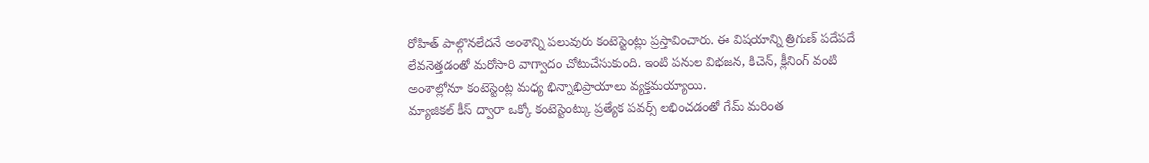రోహిత్ పాల్గొనలేదనే అంశాన్ని పలువురు కంటెస్టెంట్లు ప్రస్తావించారు. ఈ విషయాన్ని త్రిగుణ్ పదేపదే లేవనెత్తడంతో మరోసారి వాగ్వాదం చోటుచేసుకుంది. ఇంటి పనుల విభజన, కిచెన్, క్లీనింగ్ వంటి అంశాల్లోనూ కంటెస్టెంట్ల మధ్య భిన్నాభిప్రాయాలు వ్యక్తమయ్యాయి.
మ్యాజికల్ కీస్ ద్వారా ఒక్కో కంటెస్టెంట్కు ప్రత్యేక పవర్స్ లభించడంతో గేమ్ మరింత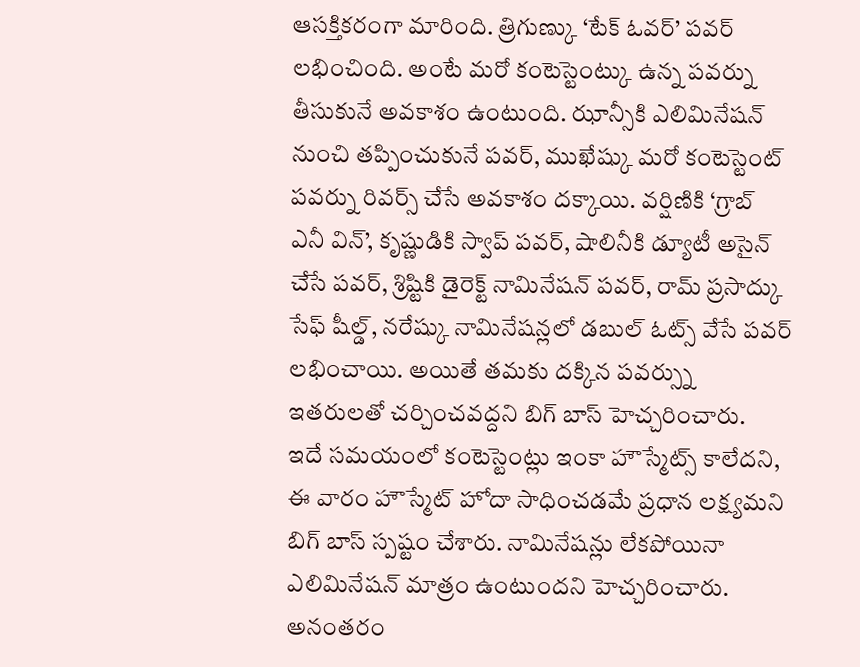ఆసక్తికరంగా మారింది. త్రిగుణ్కు ‘టేక్ ఓవర్’ పవర్ లభించింది. అంటే మరో కంటెస్టెంట్కు ఉన్న పవర్ను తీసుకునే అవకాశం ఉంటుంది. ఝాన్సీకి ఎలిమినేషన్ నుంచి తప్పించుకునే పవర్, ముఖేష్కు మరో కంటెస్టెంట్ పవర్ను రివర్స్ చేసే అవకాశం దక్కాయి. వర్షిణికి ‘గ్రాబ్ ఎనీ విన్’, కృష్ణుడికి స్వాప్ పవర్, షాలినీకి డ్యూటీ అసైన్ చేసే పవర్, శ్రిష్టికి డైరెక్ట్ నామినేషన్ పవర్, రామ్ ప్రసాద్కు సేఫ్ షీల్డ్, నరేష్కు నామినేషన్లలో డబుల్ ఓట్స్ వేసే పవర్ లభించాయి. అయితే తమకు దక్కిన పవర్స్ను ఇతరులతో చర్చించవద్దని బిగ్ బాస్ హెచ్చరించారు.
ఇదే సమయంలో కంటెస్టెంట్లు ఇంకా హౌస్మేట్స్ కాలేదని, ఈ వారం హౌస్మేట్ హోదా సాధించడమే ప్రధాన లక్ష్యమని బిగ్ బాస్ స్పష్టం చేశారు. నామినేషన్లు లేకపోయినా ఎలిమినేషన్ మాత్రం ఉంటుందని హెచ్చరించారు. అనంతరం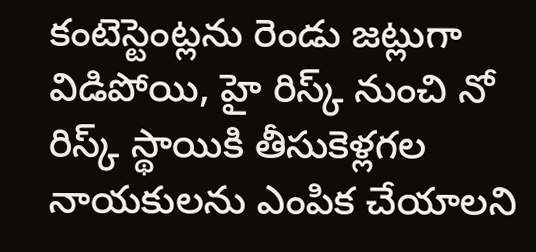కంటెస్టెంట్లను రెండు జట్లుగా విడిపోయి, హై రిస్క్ నుంచి నో రిస్క్ స్థాయికి తీసుకెళ్లగల నాయకులను ఎంపిక చేయాలని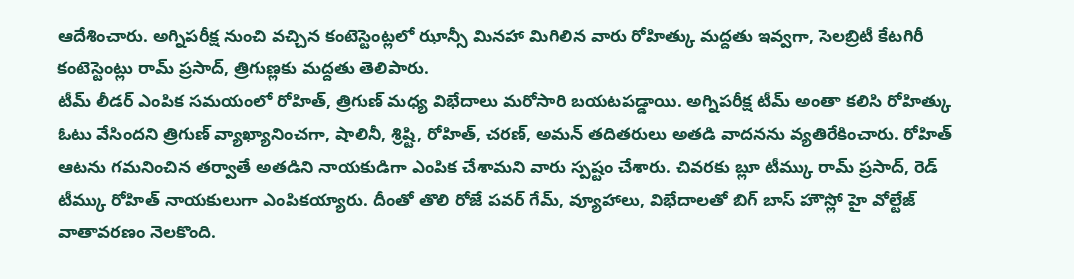ఆదేశించారు. అగ్నిపరీక్ష నుంచి వచ్చిన కంటెస్టెంట్లలో ఝాన్సీ మినహా మిగిలిన వారు రోహిత్కు మద్దతు ఇవ్వగా, సెలబ్రిటీ కేటగిరీ కంటెస్టెంట్లు రామ్ ప్రసాద్, త్రిగుణ్లకు మద్దతు తెలిపారు.
టీమ్ లీడర్ ఎంపిక సమయంలో రోహిత్, త్రిగుణ్ మధ్య విభేదాలు మరోసారి బయటపడ్డాయి. అగ్నిపరీక్ష టీమ్ అంతా కలిసి రోహిత్కు ఓటు వేసిందని త్రిగుణ్ వ్యాఖ్యానించగా, షాలినీ, శ్రిష్టి, రోహిత్, చరణ్, అమన్ తదితరులు అతడి వాదనను వ్యతిరేకించారు. రోహిత్ ఆటను గమనించిన తర్వాతే అతడిని నాయకుడిగా ఎంపిక చేశామని వారు స్పష్టం చేశారు. చివరకు బ్లూ టీమ్కు రామ్ ప్రసాద్, రెడ్ టీమ్కు రోహిత్ నాయకులుగా ఎంపికయ్యారు. దీంతో తొలి రోజే పవర్ గేమ్, వ్యూహాలు, విభేదాలతో బిగ్ బాస్ హౌస్లో హై వోల్టేజ్ వాతావరణం నెలకొంది.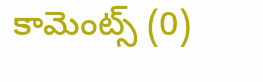కామెంట్స్ (0)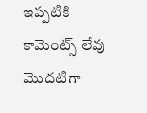ఇప్పటికి కామెంట్స్ లేవు
మొదటిగా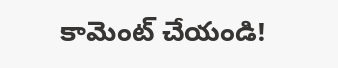కామెంట్ చేయండి!